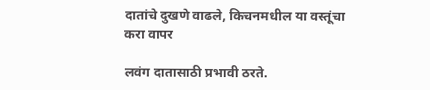दातांचे दुखणे वाढले, किचनमधील या वस्तूंचा करा वापर

लवंग दातासाठी प्रभावी ठरते.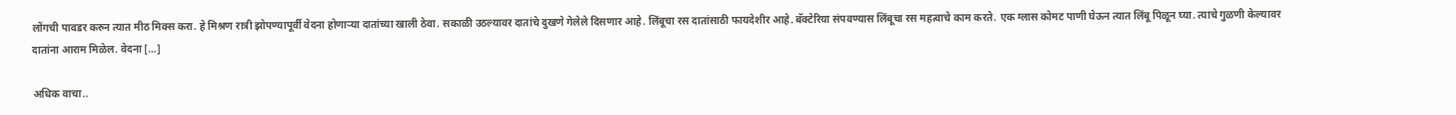लोंगची पावडर करुन त्यात मीठ मिक्स करा. हे मिश्रण रात्री झोपण्यापूर्वी वेदना होणाऱ्या दातांच्या खाली ठेवा. सकाळी उठल्यावर दातांचे दुखणे गेलेले दिसणार आहे. लिंबूचा रस दातांसाठी फायदेशीर आहे. बॅक्टेरिया संपवण्यास लिंबूचा रस महत्वाचे काम करते. एक ग्लास कोमट पाणी घेऊन त्यात लिंबू पिळून घ्या. त्याचे गुळणी केल्यावर दातांना आराम मिळेल. वेदना […]

अधिक वाचा..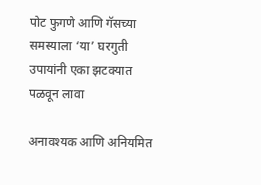पोट फुगणे आणि गॅसच्या समस्याला ‘या’ घरगुती उपायांनी एका झटक्यात पळवून लावा

अनावश्यक आणि अनियमित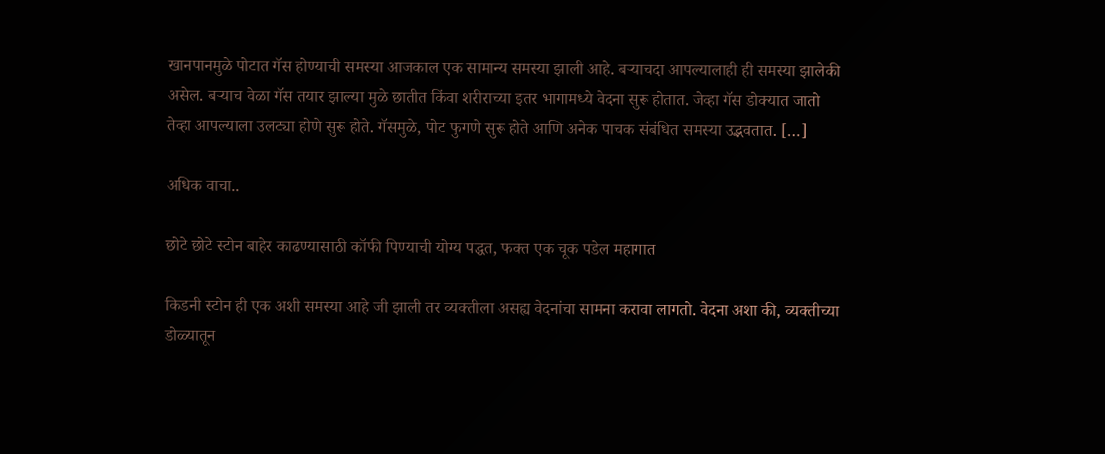खानपानमुळे पोटात गॅस होण्याची समस्या आजकाल एक सामान्य समस्या झाली आहे. बऱ्याचदा आपल्यालाही ही समस्या झालेकी असेल. बर्‍याच वेळा गॅस तयार झाल्या मुळे छातीत किंवा शरीराच्या इतर भागामध्ये वेदना सुरू होतात. जेव्हा गॅस डोक्यात जातो तेव्हा आपल्याला उलट्या होणे सुरू होते. गॅसमुळे, पोट फुगणे सुरू होते आणि अनेक पाचक संबंधित समस्या उद्भवतात. […]

अधिक वाचा..

छोटे छोटे स्टोन बाहेर काढण्यासाठी कॉफी पिण्याची योग्य पद्धत, फक्त एक चूक पडेल महागात

किडनी स्टोन ही एक अशी समस्या आहे जी झाली तर व्यक्तीला असह्य वेदनांचा सामना करावा लागतो. वेदना अशा की, व्यक्तीच्या डोळ्यातून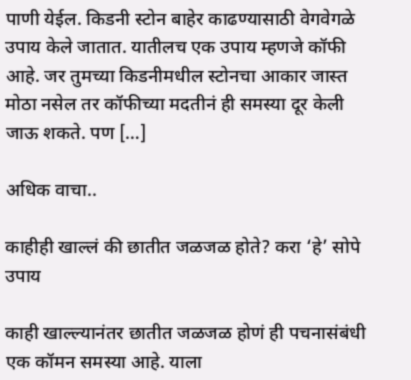पाणी येईल. किडनी स्टोन बाहेर काढण्यासाठी वेगवेगळे उपाय केले जातात. यातीलच एक उपाय म्हणजे कॉफी आहे. जर तुमच्या किडनीमधील स्टोनचा आकार जास्त मोठा नसेल तर कॉफीच्या मदतीनं ही समस्या दूर केली जाऊ शकते. पण […]

अधिक वाचा..

काहीही खाल्लं की छातीत जळजळ होते? करा ‘हे’ सोपे उपाय

काही खाल्ल्यानंतर छातीत जळजळ होणं ही पचनासंबंधी एक कॉमन समस्या आहे. याला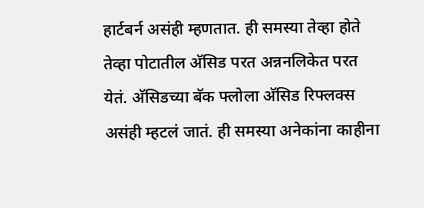हार्टबर्न असंही म्हणतात. ही समस्या तेव्हा होते तेव्हा पोटातील अ‍ॅसिड परत अन्ननलिकेत परत येतं. अ‍ॅसिडच्या बॅक फ्लोला अ‍ॅसिड रिफ्लक्स असंही म्हटलं जातं. ही समस्या अनेकांना काहीना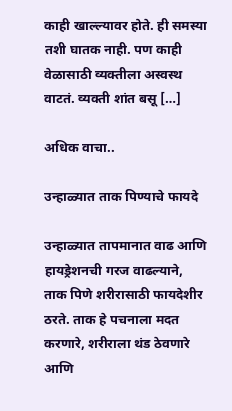काही खाल्ल्यावर होते. ही समस्या तशी घातक नाही. पण काही वेळासाठी व्यक्तीला अस्वस्थ वाटतं. व्यक्ती शांत बसू […]

अधिक वाचा..

उन्हाळ्यात ताक पिण्याचे फायदे

उन्हाळ्यात तापमानात वाढ आणि हायड्रेशनची गरज वाढल्याने, ताक पिणे शरीरासाठी फायदेशीर ठरते. ताक हे पचनाला मदत करणारे, शरीराला थंड ठेवणारे आणि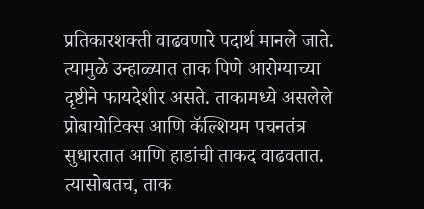प्रतिकारशक्ती वाढवणारे पदार्थ मानले जाते. त्यामुळे उन्हाळ्यात ताक पिणे आरोग्याच्या दृष्टीने फायदेशीर असते. ताकामध्ये असलेले प्रोबायोटिक्स आणि कॅल्शियम पचनतंत्र सुधारतात आणि हाडांची ताकद वाढवतात. त्यासोबतच, ताक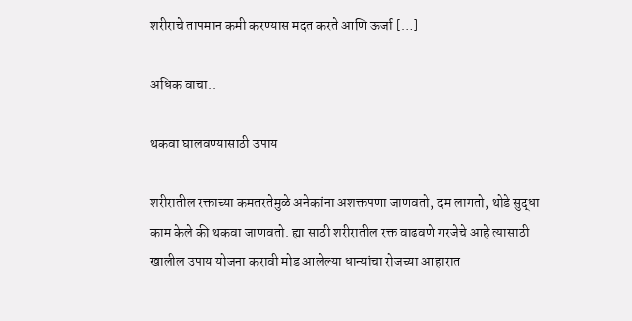शरीराचे तापमान कमी करण्यास मदत करते आणि ऊर्जा […]

अधिक वाचा..

थकवा घालवण्यासाठी उपाय

शरीरातील रक्ताच्या कमतरतेमुळे अनेकांना अशक्तपणा जाणवतो, दम लागतो, थोडे सुद्धा काम केले की थकवा जाणवतो. ह्या साठी शरीरातील रक्त वाढवणे गरजेचे आहे त्यासाठी खालील उपाय योजना करावी मोड आलेल्या धान्यांचा रोजच्या आहारात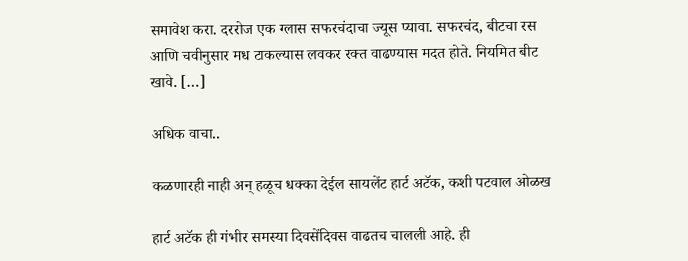समावेश करा. दररोज एक ग्लास सफरचंदाचा ज्यूस प्यावा. सफरचंद, बीटचा रस आणि चवीनुसार मध टाकल्यास लवकर रक्त वाढण्यास मदत होते. नियमित बीट खावे. […]

अधिक वाचा..

कळणारही नाही अन् हळूच धक्का देईल सायलेंट हार्ट अटॅक, कशी पटवाल ओळख

हार्ट अटॅक ही गंभीर समस्या दिवसेंदिवस वाढतच चालली आहे. ही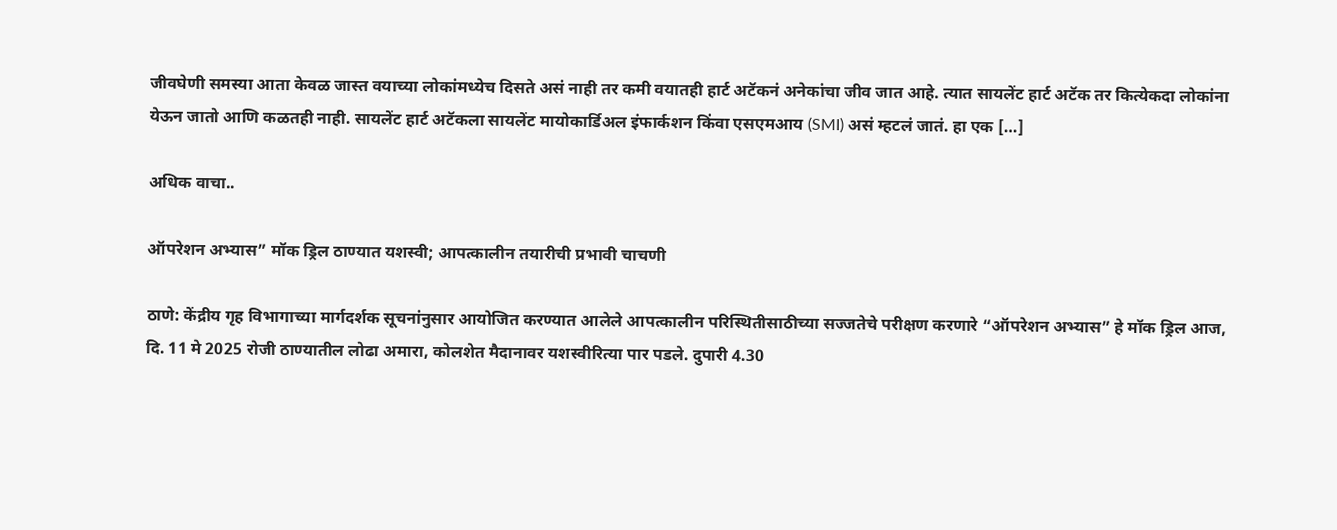जीवघेणी समस्या आता केवळ जास्त वयाच्या लोकांमध्येच दिसते असं नाही तर कमी वयातही हार्ट अटॅकनं अनेकांचा जीव जात आहे. त्यात सायलेंट हार्ट अटॅक तर कित्येकदा लोकांना येऊन जातो आणि कळतही नाही. सायलेंट हार्ट अटॅकला सायलेंट मायोकार्डिअल इंफार्कशन किंवा एसएमआय (SMI) असं म्हटलं जातं. हा एक […]

अधिक वाचा..

ऑपरेशन अभ्यास” मॉक ड्रिल ठाण्यात यशस्वी; आपत्कालीन तयारीची प्रभावी चाचणी

ठाणे: केंद्रीय गृह विभागाच्या मार्गदर्शक सूचनांनुसार आयोजित करण्यात आलेले आपत्कालीन परिस्थितीसाठीच्या सज्जतेचे परीक्षण करणारे “ऑपरेशन अभ्यास” हे मॉक ड्रिल आज, दि. 11 मे 2025 रोजी ठाण्यातील लोढा अमारा, कोलशेत मैदानावर यशस्वीरित्या पार पडले. दुपारी 4.30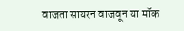वाजता सायरन वाजवून या मॉक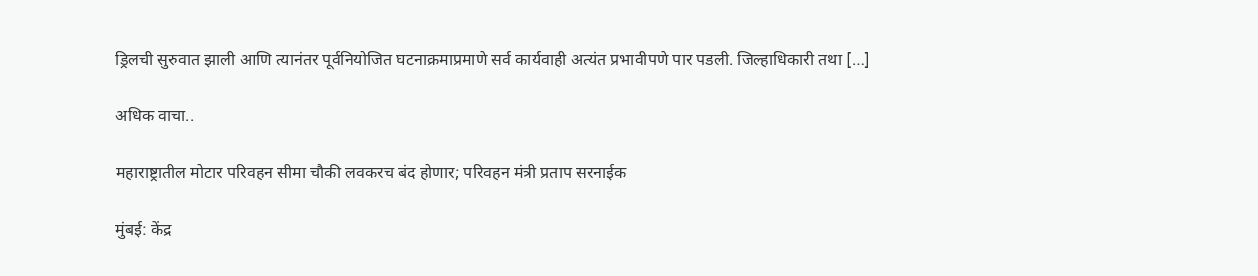ड्रिलची सुरुवात झाली आणि त्यानंतर पूर्वनियोजित घटनाक्रमाप्रमाणे सर्व कार्यवाही अत्यंत प्रभावीपणे पार पडली. जिल्हाधिकारी तथा […]

अधिक वाचा..

महाराष्ट्रातील मोटार परिवहन सीमा चौकी लवकरच बंद होणार; परिवहन मंत्री प्रताप सरनाईक

मुंबई: केंद्र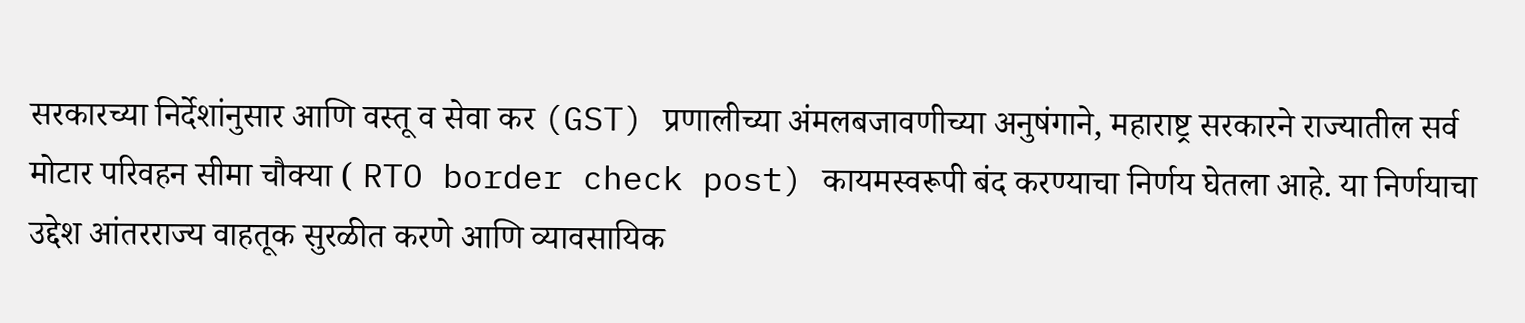सरकारच्या निर्देशांनुसार आणि वस्तू व सेवा कर (GST) प्रणालीच्या अंमलबजावणीच्या अनुषंगाने, महाराष्ट्र सरकारने राज्यातील सर्व मोटार परिवहन सीमा चौक्‍या ( RTO border check post) कायमस्वरूपी बंद करण्याचा निर्णय घेतला आहे. या निर्णयाचा उद्देश आंतरराज्य वाहतूक सुरळीत करणे आणि व्यावसायिक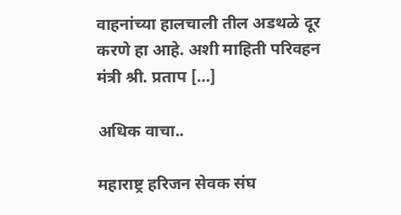वाहनांच्या हालचाली तील अडथळे दूर करणे हा आहे. अशी माहिती परिवहन मंत्री श्री. प्रताप […]

अधिक वाचा..

महाराष्ट्र हरिजन सेवक संघ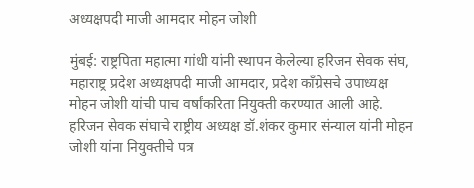अध्यक्षपदी माजी आमदार मोहन जोशी

मुंबई: राष्ट्रपिता महात्मा गांधी यांनी स्थापन केलेल्या हरिजन सेवक संघ, महाराष्ट्र प्रदेश अध्यक्षपदी माजी आमदार, प्रदेश काँग्रेसचे उपाध्यक्ष मोहन जोशी यांची पाच वर्षांकरिता नियुक्ती करण्यात आली आहे. हरिजन सेवक संघाचे राष्ट्रीय अध्यक्ष डॉ.शंकर कुमार संन्याल यांनी मोहन जोशी यांना नियुक्तीचे पत्र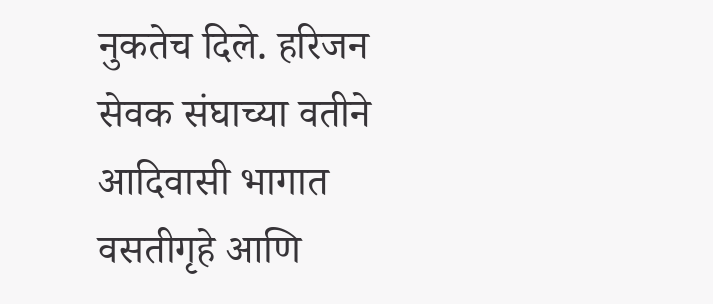नुकतेच दिले. हरिजन सेवक संघाच्या वतीने आदिवासी भागात वसतीगृहे आणि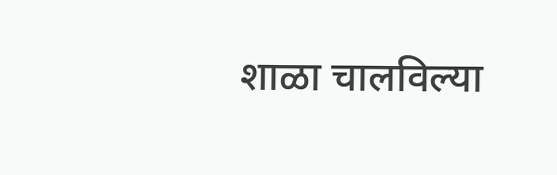शाळा चालविल्या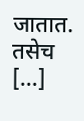जातात. तसेच […]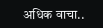अधिक वाचा..